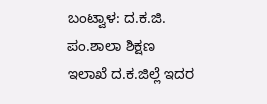ಬಂಟ್ವಾಳ: ದ.ಕ.ಜಿ. ಪಂ.ಶಾಲಾ ಶಿಕ್ಷಣ ಇಲಾಖೆ ದ.ಕ.ಜಿಲ್ಲೆ ಇದರ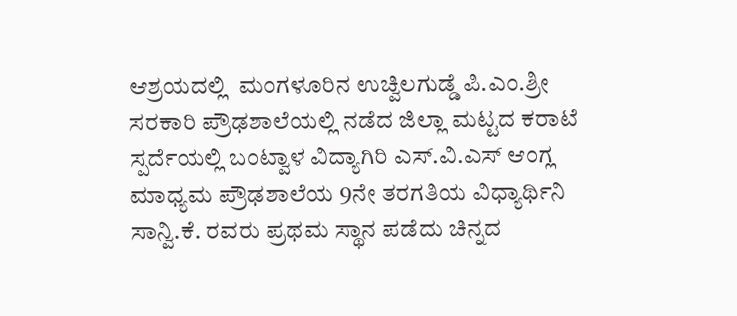ಆಶ್ರಯದಲ್ಲಿ  ಮಂಗಳೂರಿನ ಉಚ್ವಿಲಗುಡ್ಡೆ ಪಿ.ಎಂ.ಶ್ರೀ ಸರಕಾರಿ ಪ್ರೌಢಶಾಲೆಯಲ್ಲಿ ನಡೆದ ಜಿಲ್ಲಾ ಮಟ್ಟದ ಕರಾಟೆ ಸ್ಪರ್ದೆಯಲ್ಲಿ ಬಂಟ್ವಾಳ ವಿದ್ಯಾಗಿರಿ ಎಸ್.ವಿ.ಎಸ್ ಆಂಗ್ಲ ಮಾಧ್ಯಮ ಪ್ರೌಢಶಾಲೆಯ 9ನೇ ತರಗತಿಯ ವಿಧ್ಯಾರ್ಥಿನಿ ಸಾನ್ವಿ.ಕೆ. ರವರು ಪ್ರಥಮ ಸ್ಥಾನ ಪಡೆದು ಚಿನ್ನದ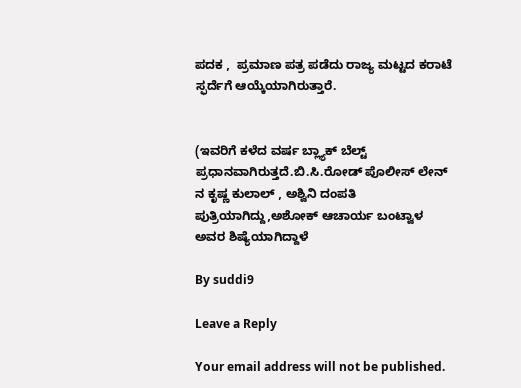ಪದಕ ,  ಪ್ರಮಾಣ ಪತ್ರ ಪಡೆದು ರಾಜ್ಯ ಮಟ್ಟದ ಕರಾಟೆ ಸ್ಫರ್ದೆಗೆ ಆಯ್ಕೆಯಾಗಿರುತ್ತಾರೆ.


(ಇವರಿಗೆ ಕಳೆದ ವರ್ಷ ಬ್ಲ್ಯಾಕ್ ಬೆಲ್ಟ್ ಪ್ರಧಾನವಾಗಿರುತ್ತದೆ.ಬಿ.ಸಿ.ರೋಡ್ ಪೊಲೀಸ್ ಲೇನ್ ನ ಕೃಷ್ಣ ಕುಲಾಲ್ , ಅಶ್ವಿನಿ ದಂಪತಿ ಪುತ್ರಿಯಾಗಿದ್ದು,ಅಶೋಕ್ ಆಚಾರ್ಯ ಬಂಟ್ವಾಳ ಅವರ ಶಿಷ್ಯೆಯಾಗಿದ್ದಾಳೆ

By suddi9

Leave a Reply

Your email address will not be published.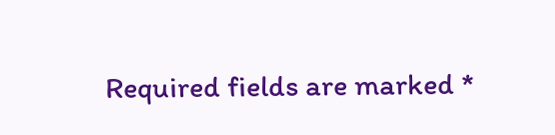Required fields are marked *